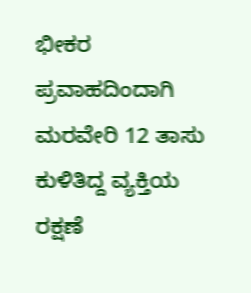ಭೀಕರ ಪ್ರವಾಹದಿಂದಾಗಿ ಮರವೇರಿ 12 ತಾಸು ಕುಳಿತಿದ್ದ ವ್ಯಕ್ತಿಯ ರಕ್ಷಣೆ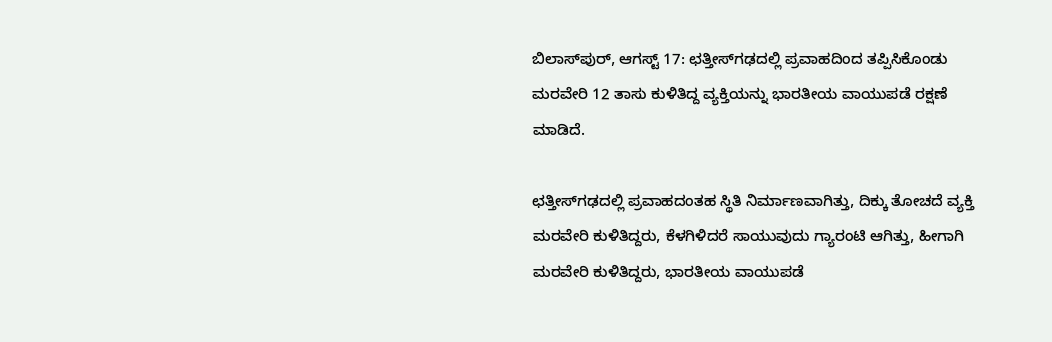ಬಿಲಾಸ್‌ಪುರ್, ಆಗಸ್ಟ್ 17: ಛತ್ತೀಸ್‌ಗಢದಲ್ಲಿ ಪ್ರವಾಹದಿಂದ ತಪ್ಪಿಸಿಕೊಂಡು ಮರವೇರಿ 12 ತಾಸು ಕುಳಿತಿದ್ದ ವ್ಯಕ್ತಿಯನ್ನು ಭಾರತೀಯ ವಾಯುಪಡೆ ರಕ್ಷಣೆ ಮಾಡಿದೆ.

ಛತ್ತೀಸ್‌ಗಢದಲ್ಲಿ ಪ್ರವಾಹದಂತಹ ಸ್ಥಿತಿ ನಿರ್ಮಾಣವಾಗಿತ್ತು, ದಿಕ್ಕು ತೋಚದೆ ವ್ಯಕ್ತಿ ಮರವೇರಿ ಕುಳಿತಿದ್ದರು, ಕೆಳಗಿಳಿದರೆ ಸಾಯುವುದು ಗ್ಯಾರಂಟಿ ಆಗಿತ್ತು, ಹೀಗಾಗಿ ಮರವೇರಿ ಕುಳಿತಿದ್ದರು, ಭಾರತೀಯ ವಾಯುಪಡೆ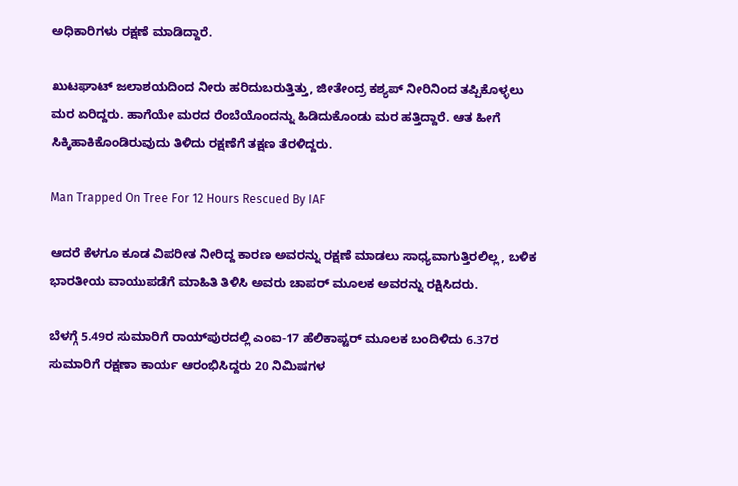ಅಧಿಕಾರಿಗಳು ರಕ್ಷಣೆ ಮಾಡಿದ್ದಾರೆ.

ಖುಟಘಾಟ್ ಜಲಾಶಯದಿಂದ ನೀರು ಹರಿದುಬರುತ್ತಿತ್ತು, ಜೀತೇಂದ್ರ ಕಶ್ಯಪ್ ನೀರಿನಿಂದ ತಪ್ಪಿಕೊಳ್ಳಲು ಮರ ಏರಿದ್ದರು. ಹಾಗೆಯೇ ಮರದ ರೆಂಬೆಯೊಂದನ್ನು ಹಿಡಿದುಕೊಂಡು ಮರ ಹತ್ತಿದ್ದಾರೆ. ಆತ ಹೀಗೆ ಸಿಕ್ಕಿಹಾಕಿಕೊಂಡಿರುವುದು ತಿಳಿದು ರಕ್ಷಣೆಗೆ ತಕ್ಷಣ ತೆರಳಿದ್ದರು.

Man Trapped On Tree For 12 Hours Rescued By IAF

ಆದರೆ ಕೆಳಗೂ ಕೂಡ ವಿಪರೀತ ನೀರಿದ್ದ ಕಾರಣ ಅವರನ್ನು ರಕ್ಷಣೆ ಮಾಡಲು ಸಾಧ್ಯವಾಗುತ್ತಿರಲಿಲ್ಲ, ಬಳಿಕ ಭಾರತೀಯ ವಾಯುಪಡೆಗೆ ಮಾಹಿತಿ ತಿಳಿಸಿ ಅವರು ಚಾಪರ್ ಮೂಲಕ ಅವರನ್ನು ರಕ್ಷಿಸಿದರು.

ಬೆಳಗ್ಗೆ 5.49ರ ಸುಮಾರಿಗೆ ರಾಯ್‌ಪುರದಲ್ಲಿ ಎಂಐ-17 ಹೆಲಿಕಾಪ್ಟರ್ ಮೂಲಕ ಬಂದಿಳಿದು 6.37ರ ಸುಮಾರಿಗೆ ರಕ್ಷಣಾ ಕಾರ್ಯ ಆರಂಭಿಸಿದ್ದರು 20 ನಿಮಿಷಗಳ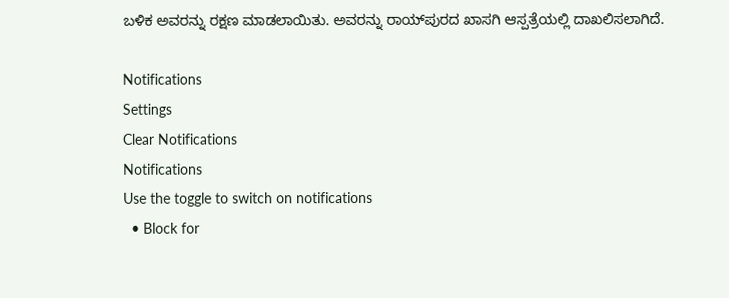ಬಳಿಕ ಅವರನ್ನು ರಕ್ಷಣ ಮಾಡಲಾಯಿತು. ಅವರನ್ನು ರಾಯ್‌ಪುರದ ಖಾಸಗಿ ಆಸ್ಪತ್ರೆಯಲ್ಲಿ ದಾಖಲಿಸಲಾಗಿದೆ.

Notifications
Settings
Clear Notifications
Notifications
Use the toggle to switch on notifications
  • Block for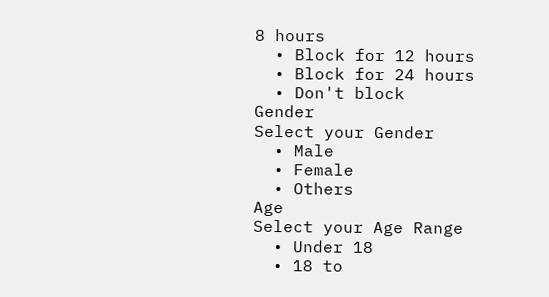8 hours
  • Block for 12 hours
  • Block for 24 hours
  • Don't block
Gender
Select your Gender
  • Male
  • Female
  • Others
Age
Select your Age Range
  • Under 18
  • 18 to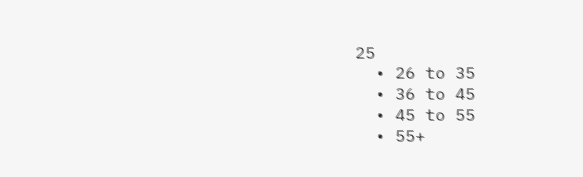25
  • 26 to 35
  • 36 to 45
  • 45 to 55
  • 55+